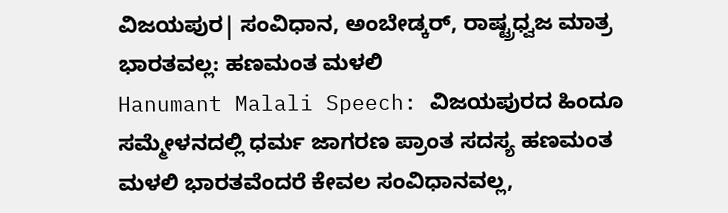ವಿಜಯಪುರ| ಸಂವಿಧಾನ, ಅಂಬೇಡ್ಕರ್, ರಾಷ್ಟ್ರಧ್ವಜ ಮಾತ್ರ ಭಾರತವಲ್ಲ: ಹಣಮಂತ ಮಳಲಿ
Hanumant Malali Speech: ವಿಜಯಪುರದ ಹಿಂದೂ ಸಮ್ಮೇಳನದಲ್ಲಿ ಧರ್ಮ ಜಾಗರಣ ಪ್ರಾಂತ ಸದಸ್ಯ ಹಣಮಂತ ಮಳಲಿ ಭಾರತವೆಂದರೆ ಕೇವಲ ಸಂವಿಧಾನವಲ್ಲ,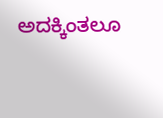ಅದಕ್ಕಿಂತಲೂ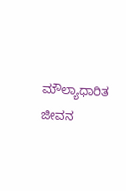ಮೌಲ್ಯಾಧಾರಿತ ಜೀವನ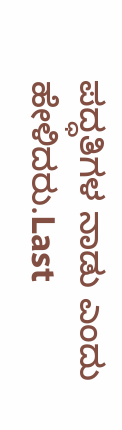ಪದ್ಧತಿಗಳ ನಾಡು ಎಂದು ಹೇಳಿದರು.Last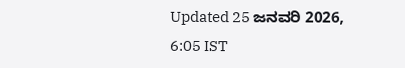Updated 25 ಜನವರಿ 2026, 6:05 IST